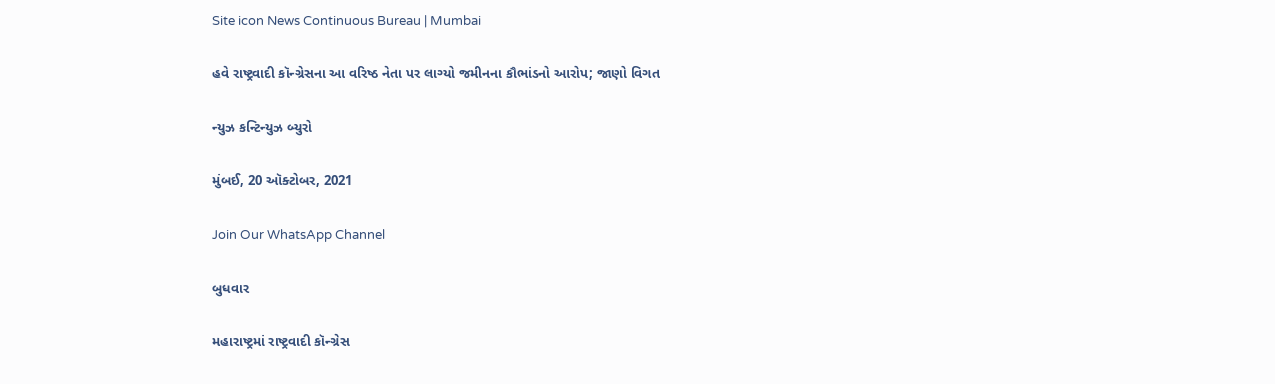Site icon News Continuous Bureau | Mumbai

હવે રાષ્ટ્રવાદી કૉન્ગ્રેસના આ વરિષ્ઠ નેતા પર લાગ્યો જમીનના કૌભાંડનો આરોપ; જાણો વિગત

ન્યુઝ કન્ટિન્યુઝ બ્યુરો

મુંબઈ, 20 ઑક્ટોબર, 2021

Join Our WhatsApp Channel

બુધવાર

મહારાષ્ટ્રમાં રાષ્ટ્રવાદી કૉન્ગ્રેસ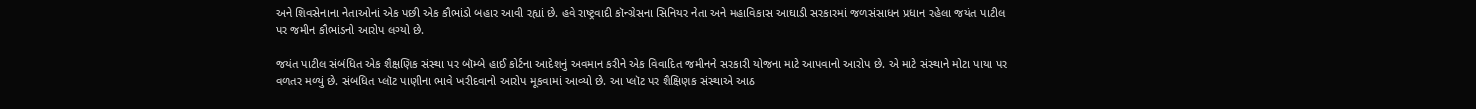અને શિવસેનાના નેતાઓનાં એક પછી એક કૌભાંડો બહાર આવી રહ્યાં છે. હવે રાષ્ટ્રવાદી કૉન્ગ્રેસના સિનિયર નેતા અને મહાવિકાસ આઘાડી સરકારમાં જળસંસાધન પ્રધાન રહેલા જયંત પાટીલ પર જમીન કૌભાંડનો આરોપ લગ્યો છે.

જયંત પાટીલ સંબંધિત એક શૈક્ષણિક સંસ્થા પર બૉમ્બે હાઈ કોર્ટના આદેશનું અવમાન કરીને એક વિવાદિત જમીનને સરકારી યોજના માટે આપવાનો આરોપ છે. એ માટે સંસ્થાને મોટા પાયા પર વળતર મળ્યું છે. સંબધિત પ્લૉટ પાણીના ભાવે ખરીદવાનો આરોપ મૂકવામાં આવ્યો છે. આ પ્લૉટ પર શૈક્ષિણક સંસ્થાએ આઠ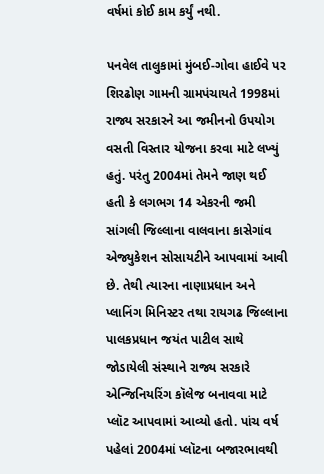વર્ષમાં કોઈ કામ કર્યું નથી.

પનવેલ તાલુકામાં મુંબઈ-ગોવા હાઈવે પર શિરઢોણ ગામની ગ્રામપંચાયતે 1998માં રાજ્ય સરકારને આ જમીનનો ઉપયોગ વસતી વિસ્તાર યોજના કરવા માટે લખ્યું હતું. પરંતુ 2004માં તેમને જાણ થઈ હતી કે લગભગ 14 એકરની જમી સાંગલી જિલ્લાના વાલવાના કાસેગાંવ એજ્યુકેશન સોસાયટીને આપવામાં આવી છે. તેથી ત્યારના નાણાપ્રધાન અને પ્લાનિંગ મિનિસ્ટર તથા રાયગઢ જિલ્લાના પાલકપ્રધાન જયંત પાટીલ સાથે જોડાયેલી સંસ્થાને રાજ્ય સરકારે એન્જિનિયરિંગ કૉલેજ બનાવવા માટે પ્લૉટ આપવામાં આવ્યો હતો. પાંચ વર્ષ પહેલાં 2004માં પ્લૉટના બજારભાવથી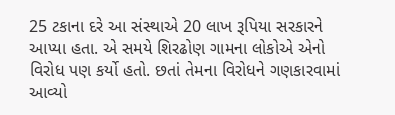25 ટકાના દરે આ સંસ્થાએ 20 લાખ રૂપિયા સરકારને આપ્યા હતા. એ સમયે શિરઢોણ ગામના લોકોએ એનો વિરોધ પણ કર્યો હતો. છતાં તેમના વિરોધને ગણકારવામાં આવ્યો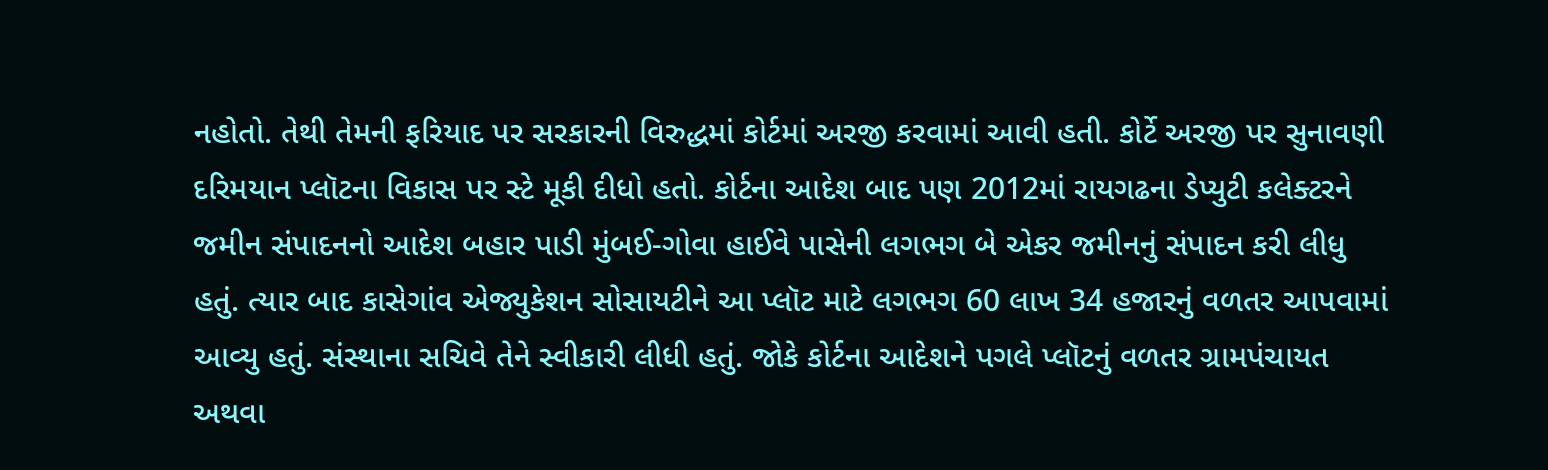નહોતો. તેથી તેમની ફરિયાદ પર સરકારની વિરુદ્ધમાં કોર્ટમાં અરજી કરવામાં આવી હતી. કોર્ટે અરજી પર સુનાવણી દરિમયાન પ્લૉટના વિકાસ પર સ્ટે મૂકી દીધો હતો. કોર્ટના આદેશ બાદ પણ 2012માં રાયગઢના ડેપ્યુટી કલેક્ટરને જમીન સંપાદનનો આદેશ બહાર પાડી મુંબઈ-ગોવા હાઈવે પાસેની લગભગ બે એકર જમીનનું સંપાદન કરી લીધુ હતું. ત્યાર બાદ કાસેગાંવ એજ્યુકેશન સોસાયટીને આ પ્લૉટ માટે લગભગ 60 લાખ 34 હજારનું વળતર આપવામાં આવ્યુ હતું. સંસ્થાના સચિવે તેને સ્વીકારી લીધી હતું. જોકે કોર્ટના આદેશને પગલે પ્લૉટનું વળતર ગ્રામપંચાયત અથવા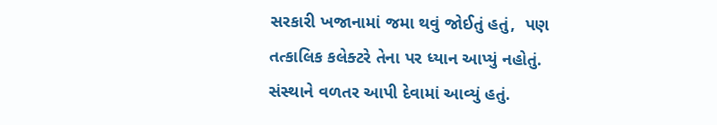સરકારી ખજાનામાં જમા થવું જોઈતું હતું,  પણ તત્કાલિક કલેક્ટરે તેના પર ધ્યાન આપ્યું નહોતું. સંસ્થાને વળતર આપી દેવામાં આવ્યું હતું.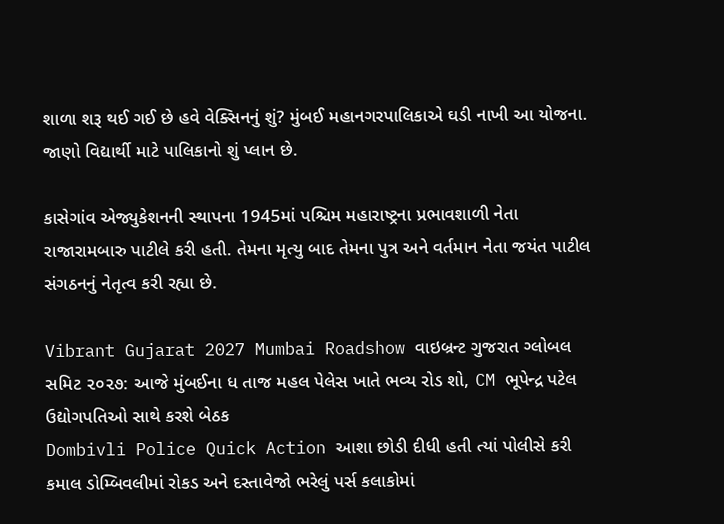શાળા શરૂ થઈ ગઈ છે હવે વેક્સિનનું શું? મુંબઈ મહાનગરપાલિકાએ ઘડી નાખી આ યોજના. જાણો વિદ્યાર્થી માટે પાલિકાનો શું પ્લાન છે.

કાસેગાંવ એજ્યુકેશનની સ્થાપના 1945માં પશ્ચિમ મહારાષ્ટ્રના પ્રભાવશાળી નેતા રાજારામબારુ પાટીલે કરી હતી. તેમના મૃત્યુ બાદ તેમના પુત્ર અને વર્તમાન નેતા જયંત પાટીલ સંગઠનનું નેતૃત્વ કરી રહ્યા છે.

Vibrant Gujarat 2027 Mumbai Roadshow વાઇબ્રન્ટ ગુજરાત ગ્લોબલ સમિટ ૨૦૨૭: આજે મુંબઈના ધ તાજ મહલ પેલેસ ખાતે ભવ્ય રોડ શો, CM ભૂપેન્દ્ર પટેલ ઉદ્યોગપતિઓ સાથે કરશે બેઠક
Dombivli Police Quick Action આશા છોડી દીધી હતી ત્યાં પોલીસે કરી કમાલ ડોમ્બિવલીમાં રોકડ અને દસ્તાવેજો ભરેલું પર્સ કલાકોમાં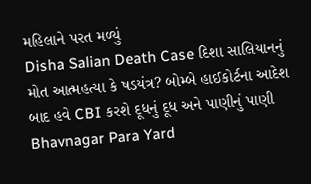મહિલાને પરત મળ્યું
Disha Salian Death Case દિશા સાલિયાનનું મોત આત્મહત્યા કે ષડયંત્ર? બોમ્બે હાઈકોર્ટના આદેશ બાદ હવે CBI કરશે દૂધનું દૂધ અને પાણીનું પાણી
Bhavnagar Para Yard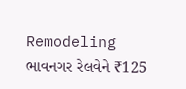Remodeling ભાવનગર રેલવેને ₹125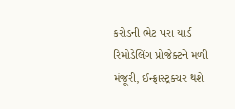કરોડની ભેટ પરા યાર્ડ રિમોડેલિંગ પ્રોજેક્ટને મળી મંજૂરી, ઈન્ફ્રાસ્ટ્રક્ચર થશે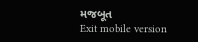મજબૂત
Exit mobile version